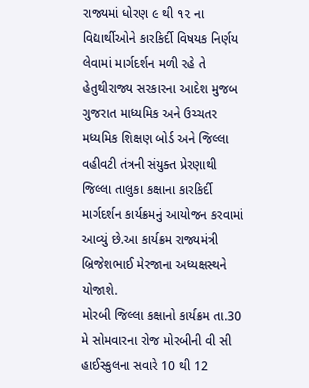રાજ્યમાં ધોરણ ૯ થી ૧૨ ના વિદ્યાર્થીઓને કારકિર્દી વિષયક નિર્ણય લેવામાં માર્ગદર્શન મળી રહે તે હેતુથીરાજ્ય સરકારના આદેશ મુજબ ગુજરાત માધ્યમિક અને ઉચ્ચતર મધ્યમિક શિક્ષણ બોર્ડ અને જિલ્લા વહીવટી તંત્રની સંયુક્ત પ્રેરણાથી જિલ્લા તાલુકા કક્ષાના કારકિર્દી માર્ગદર્શન કાર્યક્રમનું આયોજન કરવામાં આવ્યું છે.આ કાર્યક્રમ રાજ્યમંત્રી બ્રિજેશભાઈ મેરજાના અધ્યક્ષસ્થને યોજાશે.
મોરબી જિલ્લા કક્ષાનો કાર્યક્રમ તા.30 મે સોમવારના રોજ મોરબીની વી સી હાઈસ્કુલના સવારે 10 થી 12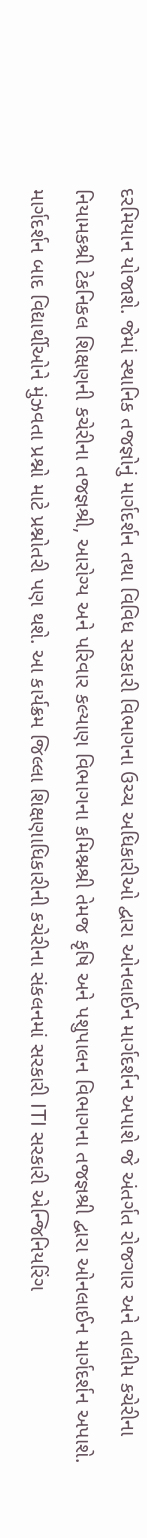દરમિયાન યોજાશે. જેમાં સ્થાનિક તજજ્ઞોનું માર્ગદર્શન તથા વિવિધ સરકારી વિભાગના ઉચ્ચ અધિકારીઓ દ્વારા ઓનલાઈન માર્ગદર્શન અપાશે જે અંતર્ગત રોજગાર અને તાલીમ કચેરીના નિયામકશ્રી ટેકનિકલ શિક્ષણની કચેરીના તજજ્ઞશ્રી, આરોગ્ય અને પરિવાર કલ્યાણ વિભાગના કમિશ્નશ્રી તેમજ કૃષિ અને પશુપાલન વિભાગના તજજ્ઞશ્રી દ્વારા ઓનલાઈન માર્ગદર્શન અપાશે. માર્ગદર્શન બાદ વિદ્યાર્થીઓને મુંઝવતા પ્રશ્નો માટે પ્રશ્નોતરી પણ થશે. આ કાર્યક્રમ જિલ્લા શિક્ષણાધિકારીની કચેરીના સંકલનમાં સરકારી ITI સરકારી એન્જિનિયરિંગ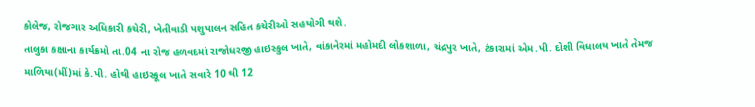કોલેજ, રોજગાર અધિકારી કચેરી, ખેતીવાડી પશુપાલન સહિત કચેરીઓ સહયોગી થશે.
તાલુકા કક્ષાના કાર્યક્રમો તા.04 ના રોજ હળવદમાં રાજોધરજી હાઇસ્કુલ ખાતે, વાંકાનેરમાં મહોમદી લોકશાળા, ચંદ્રપુર ખાતે, ટંકારામાં એમ.પી. દોશી વિધાલય ખાતે તેમજ માળિયા(મીં)માં કે.પી. હોથી હાઇસ્કૂલ ખાતે સવારે 10 થી 12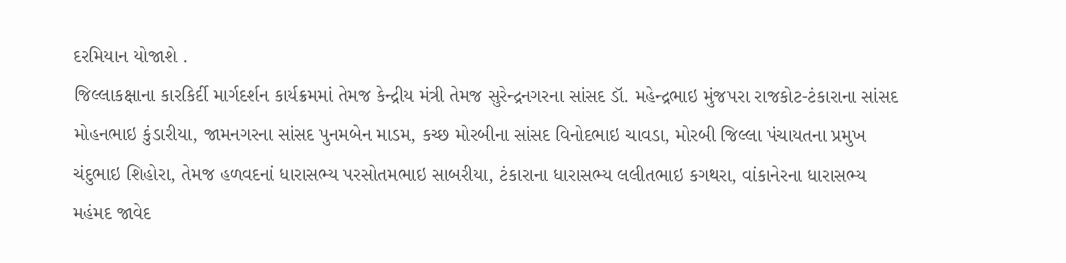દરમિયાન યોજાશે .
જિલ્લાકક્ષાના કારકિર્દી માર્ગદર્શન કાર્યક્રમમાં તેમજ કેન્દ્રીય મંત્રી તેમજ સુરેન્દ્રનગરના સાંસદ ડૉ. મહેન્દ્રભાઇ મુંજપરા રાજકોટ-ટંકારાના સાંસદ મોહનભાઇ કુંડારીયા, જામનગરના સાંસદ પુનમબેન માડમ, કચ્છ મોરબીના સાંસદ વિનોદભાઇ ચાવડા, મોરબી જિલ્લા પંચાયતના પ્રમુખ ચંદુભાઇ શિહોરા, તેમજ હળવદનાં ધારાસભ્ય પરસોતમભાઇ સાબરીયા, ટંકારાના ધારાસભ્ય લલીતભાઇ કગથરા, વાંકાનેરના ધારાસભ્ય મહંમદ જાવેદ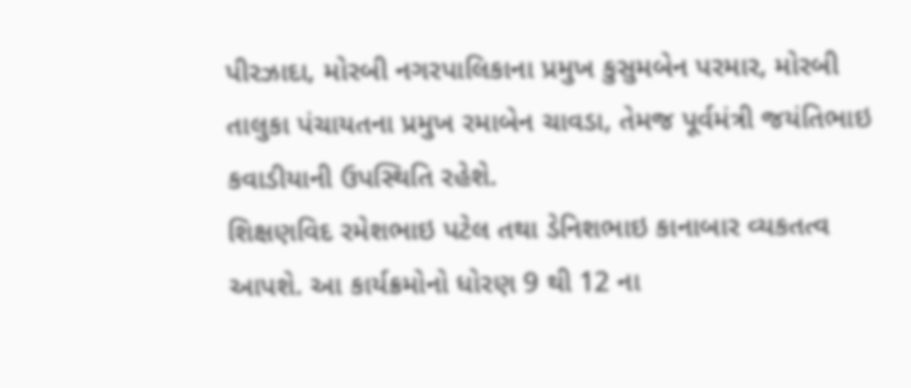પીરઝાદા, મોરબી નગરપાલિકાના પ્રમુખ કુસુમબેન પરમાર, મોરબી તાલુકા પંચાયતના પ્રમુખ રમાબેન ચાવડા, તેમજ પૂર્વમંત્રી જયંતિભાઇ કવાડીયાની ઉપસ્થિતિ રહેશે.
શિક્ષણવિદ રમેશભાઇ પટેલ તથા ડેનિશભાઇ કાનાબાર વ્યકતત્વ આપશે. આ કાર્યક્રમોનો ધોરણ 9 થી 12 ના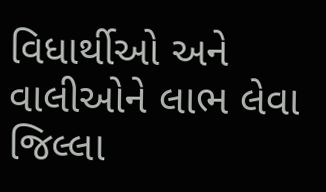વિધાર્થીઓ અને વાલીઓને લાભ લેવા જિલ્લા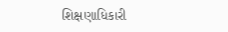શિક્ષણાધિકારી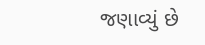જણાવ્યું છે